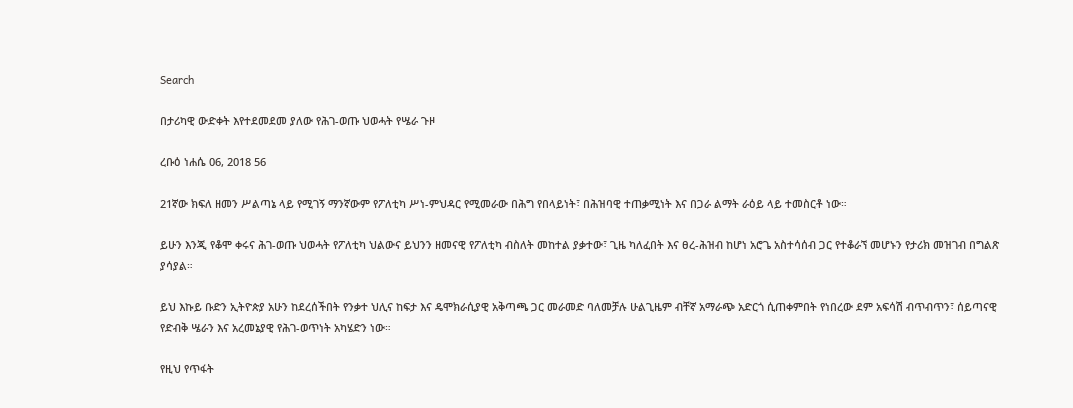Search

በታሪካዊ ውድቀት እየተደመደመ ያለው የሕገ-ወጡ ህወሓት የሤራ ጉዞ

ረቡዕ ነሐሴ 06, 2018 56

21ኛው ክፍለ ዘመን ሥልጣኔ ላይ የሚገኝ ማንኛውም የፖለቲካ ሥነ-ምህዳር የሚመራው በሕግ የበላይነት፣ በሕዝባዊ ተጠቃሚነት እና በጋራ ልማት ራዕይ ላይ ተመስርቶ ነው።

ይሁን እንጂ የቆሞ ቀሩና ሕገ-ወጡ ህወሓት የፖለቲካ ህልውና ይህንን ዘመናዊ የፖለቲካ ብስለት መከተል ያቃተው፣ ጊዜ ካለፈበት እና ፀረ-ሕዝብ ከሆነ አሮጌ አስተሳሰብ ጋር የተቆራኘ መሆኑን የታሪክ መዝገብ በግልጽ ያሳያል።

ይህ እኩይ ቡድን ኢትዮጵያ አሁን ከደረሰችበት የንቃተ ህሊና ከፍታ እና ዴሞክራሲያዊ አቅጣጫ ጋር መራመድ ባለመቻሉ ሁልጊዜም ብቸኛ አማራጭ አድርጎ ሲጠቀምበት የነበረው ደም አፍሳሽ ብጥብጥን፣ ሰይጣናዊ የድብቅ ሤራን እና አረመኔያዊ የሕገ-ወጥነት አካሄድን ነው።

የዚህ የጥፋት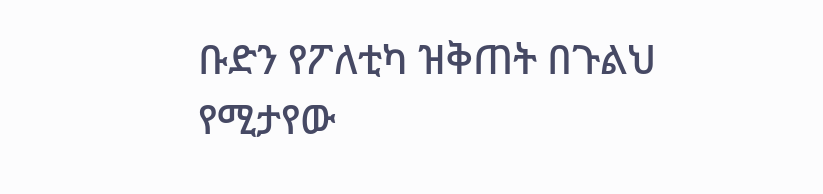ቡድን የፖለቲካ ዝቅጠት በጉልህ የሚታየው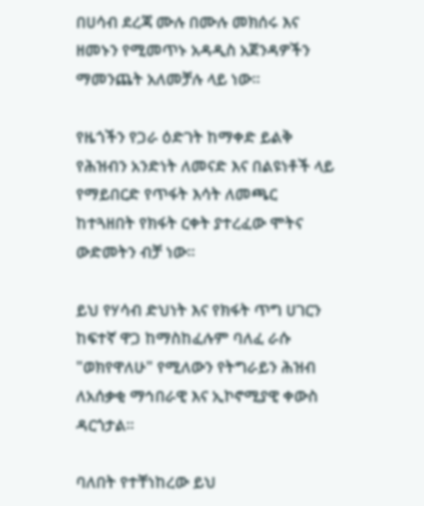በሀሳብ ደረጃ ሙሉ በሙሉ መክሰሩ እና ዘመኑን የሚመጥኑ አዳዲስ አጀንዳዎችን ማመንጨት አለመቻሉ ላይ ነው።

የዜጎችን የጋራ ዕድገት ከማቀድ ይልቅ የሕዝብን አንድነት ለመናድ እና በልዩነቶች ላይ የማይበርድ የጥፋት እሳት ለመጫር ከተጓዘበት የክፋት ርቀት ያተረፈው ሞትና ውድመትን ብቻ ነው።

ይህ የሃሳብ ድህነት እና የክፋት ጥግ ሀገርን ከፍተኛ ዋጋ ከማስከፈሉም ባለፈ ራሱ "ወክየዋለሁ" የሚለውን የትግራይን ሕዝብ ለአሰቃቂ ማኅበራዊ እና ኢኮኖሚያዊ ቀውስ ዳርጎታል።

ባለበት የተቸነከረው ይህ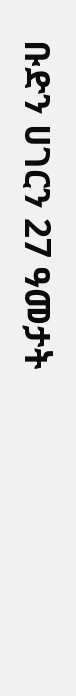ቡድን ሀገርን 27 ዓመታት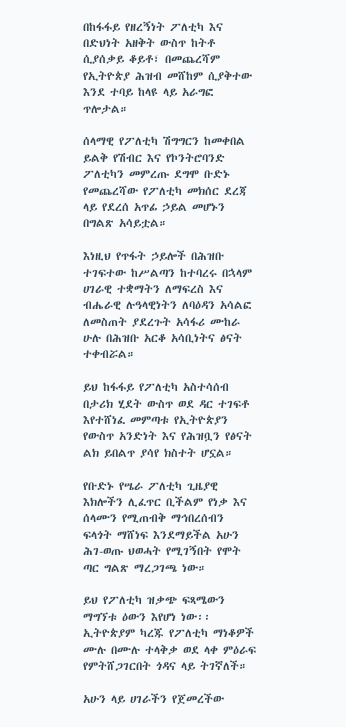በከፋፋይ የዘረኝነት ፖለቲካ እና በድህነት አዘቅት ውስጥ ከትቶ ሲያሰቃይ ቆይቶ፣ በመጨረሻም የኢትዮጵያ ሕዝብ መሸከም ሲያቅተው እንደ ተባይ ከላዩ ላይ አራግፎ ጥሎታል።

ሰላማዊ የፖለቲካ ሽግግርን ከመቀበል ይልቅ የሽብር እና የኮንትሮባንድ ፖለቲካን መምረጡ ደግሞ ቡድኑ የመጨረሻው የፖለቲካ መክሰር ደረጃ ላይ የደረሰ አጥፊ ኃይል መሆኑን በግልጽ አሳይቷል።

እነዚህ የጥፋት ኃይሎች በሕዝቡ ተገፍተው ከሥልጣን ከተባረሩ በኋላም ሀገራዊ ተቋማትን ለማፍረስ እና ብሔራዊ ሉዓላዊነትን ለባዕዳን አሳልፎ ለመስጠት ያደረጉት አሳፋሪ ሙከራ ሁሉ በሕዝቡ አርቆ አሳቢነትና ፅናት ተቀብሯል።

ይህ ከፋፋይ የፖለቲካ አስተሳሰብ በታሪክ ሂደት ውስጥ ወደ ዳር ተገፍቶ እየተሸነፈ መምጣቱ የኢትዮጵያን የውስጥ አንድነት እና የሕዝቧን የፅናት ልክ ይበልጥ ያሳየ ክስተት ሆኗል።

የቡድኑ የሤራ ፖለቲካ ጊዜያዊ እክሎችን ሊፈጥር ቢችልም የነቃ እና ሰላሙን የሚጠብቅ ማኅበረሰብን ፍላጎት ማሸነፍ እንደማይችል አሁን ሕገ-ወጡ ህወሓት የሚገኝበት የሞት ጣር ግልጽ ማረጋገጫ ነው።

ይህ የፖለቲካ ዝቃጭ ፍጻሜውን ማግኘቱ ዕውን እየሆነ ነው፡፡ ኢትዮጵያም ካረጁ የፖለቲካ ማነቆዎች ሙሉ በሙሉ ተላቅቃ ወደ ላቀ ምዕራፍ የምትሸጋገርበት ጎዳና ላይ ትገኛለች።

አሁን ላይ ሀገራችን የጀመረችው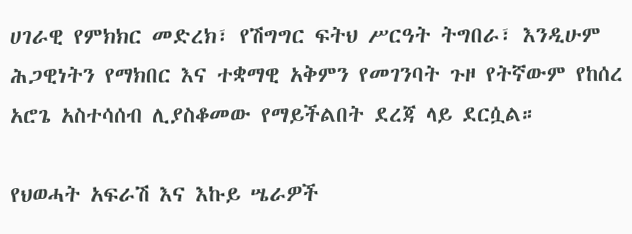ሀገራዊ የምክክር መድረክ፣ የሽግግር ፍትህ ሥርዓት ትግበራ፣ እንዲሁም ሕጋዊነትን የማክበር እና ተቋማዊ አቅምን የመገንባት ጉዞ የትኛውም የከሰረ አሮጌ አስተሳሰብ ሊያስቆመው የማይችልበት ደረጃ ላይ ደርሷል።

የህወሓት አፍራሽ እና እኩይ ሤራዎች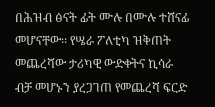በሕዝብ ፅናት ፊት ሙሉ በሙሉ ተሸናፊ መሆናቸው፡፡ የሤራ ፖለቲካ ዝቅጠት መጨረሻው ታሪካዊ ውድቀትና ኪሳራ ብቻ መሆኑን ያረጋገጠ የመጨረሻ ፍርድ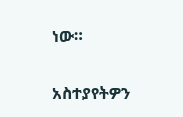ነው።

አስተያየትዎን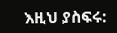እዚህ ያስፍሩ: